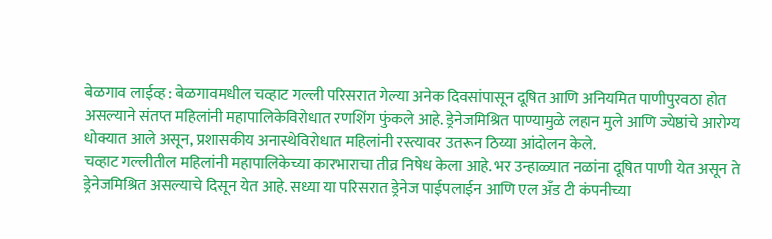बेळगाव लाईव्ह : बेळगावमधील चव्हाट गल्ली परिसरात गेल्या अनेक दिवसांपासून दूषित आणि अनियमित पाणीपुरवठा होत असल्याने संतप्त महिलांनी महापालिकेविरोधात रणशिंग फुंकले आहे. ड्रेनेजमिश्रित पाण्यामुळे लहान मुले आणि ज्येष्ठांचे आरोग्य धोक्यात आले असून, प्रशासकीय अनास्थेविरोधात महिलांनी रस्त्यावर उतरून ठिय्या आंदोलन केले.
चव्हाट गल्लीतील महिलांनी महापालिकेच्या कारभाराचा तीव्र निषेध केला आहे. भर उन्हाळ्यात नळांना दूषित पाणी येत असून ते ड्रेनेजमिश्रित असल्याचे दिसून येत आहे. सध्या या परिसरात ड्रेनेज पाईपलाईन आणि एल अँड टी कंपनीच्या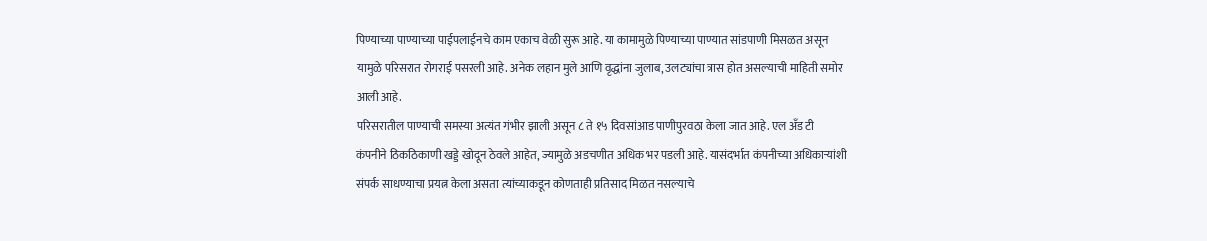पिण्याच्या पाण्याच्या पाईपलाईनचे काम एकाच वेळी सुरू आहे. या कामामुळे पिण्याच्या पाण्यात सांडपाणी मिसळत असून यामुळे परिसरात रोगराई पसरली आहे. अनेक लहान मुले आणि वृद्धांना जुलाब, उलट्यांचा त्रास होत असल्याची माहिती समोर आली आहे.
परिसरातील पाण्याची समस्या अत्यंत गंभीर झाली असून ८ ते १५ दिवसांआड पाणीपुरवठा केला जात आहे. एल अँड टी कंपनीने ठिकठिकाणी खड्डे खोदून ठेवले आहेत, ज्यामुळे अडचणीत अधिक भर पडली आहे. यासंदर्भात कंपनीच्या अधिकाऱ्यांशी संपर्क साधण्याचा प्रयत्न केला असता त्यांच्याकडून कोणताही प्रतिसाद मिळत नसल्याचे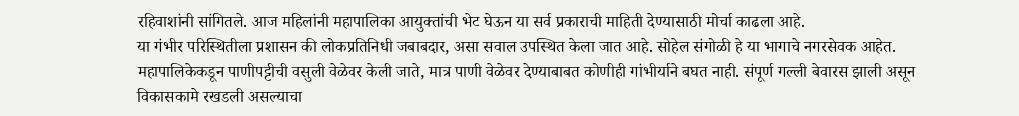रहिवाशांनी सांगितले. आज महिलांनी महापालिका आयुक्तांची भेट घेऊन या सर्व प्रकाराची माहिती देण्यासाठी मोर्चा काढला आहे.
या गंभीर परिस्थितीला प्रशासन की लोकप्रतिनिधी जबाबदार, असा सवाल उपस्थित केला जात आहे. सोहेल संगोळी हे या भागाचे नगरसेवक आहेत. महापालिकेकडून पाणीपट्टीची वसुली वेळेवर केली जाते, मात्र पाणी वेळेवर देण्याबाबत कोणीही गांभीर्याने बघत नाही. संपूर्ण गल्ली बेवारस झाली असून विकासकामे रखडली असल्याचा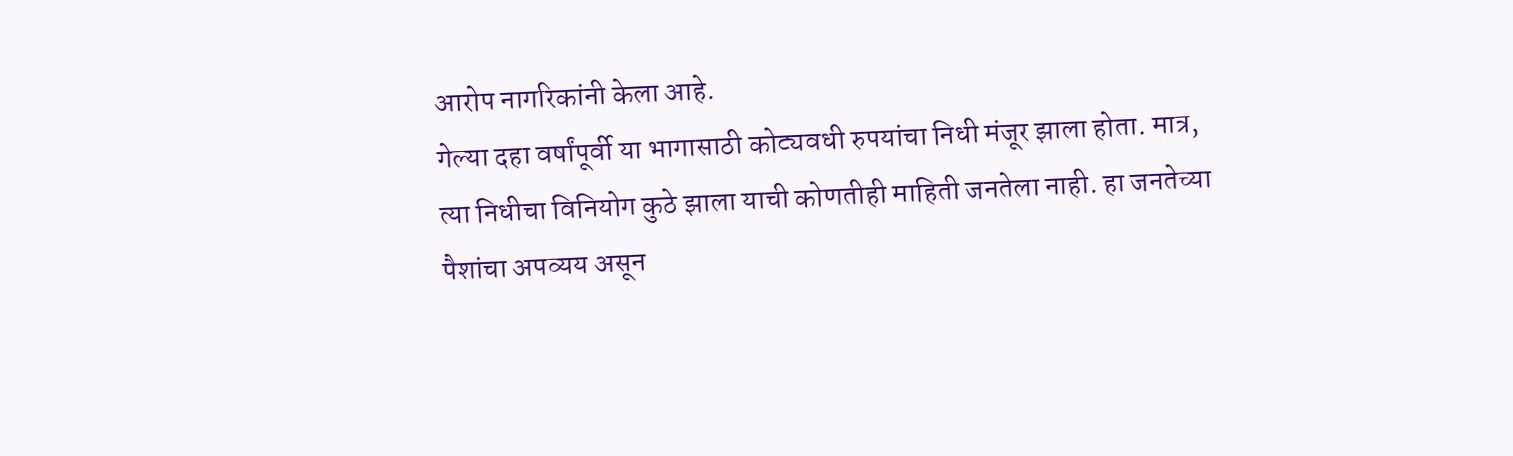आरोप नागरिकांनी केला आहे.
गेल्या दहा वर्षांपूर्वी या भागासाठी कोट्यवधी रुपयांचा निधी मंजूर झाला होता. मात्र, त्या निधीचा विनियोग कुठे झाला याची कोणतीही माहिती जनतेला नाही. हा जनतेच्या पैशांचा अपव्यय असून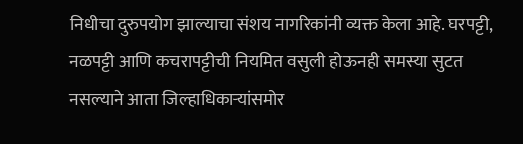निधीचा दुरुपयोग झाल्याचा संशय नागरिकांनी व्यक्त केला आहे. घरपट्टी, नळपट्टी आणि कचरापट्टीची नियमित वसुली होऊनही समस्या सुटत नसल्याने आता जिल्हाधिकाऱ्यांसमोर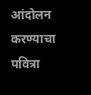आंदोलन करण्याचा पवित्रा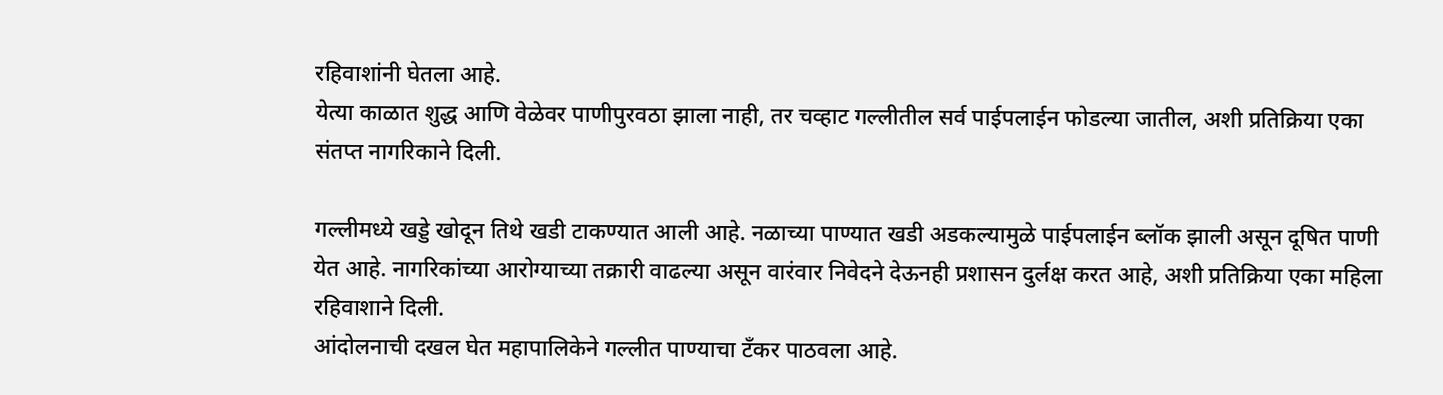रहिवाशांनी घेतला आहे.
येत्या काळात शुद्ध आणि वेळेवर पाणीपुरवठा झाला नाही, तर चव्हाट गल्लीतील सर्व पाईपलाईन फोडल्या जातील, अशी प्रतिक्रिया एका संतप्त नागरिकाने दिली.

गल्लीमध्ये खड्डे खोदून तिथे खडी टाकण्यात आली आहे. नळाच्या पाण्यात खडी अडकल्यामुळे पाईपलाईन ब्लॉक झाली असून दूषित पाणी येत आहे. नागरिकांच्या आरोग्याच्या तक्रारी वाढल्या असून वारंवार निवेदने देऊनही प्रशासन दुर्लक्ष करत आहे, अशी प्रतिक्रिया एका महिला रहिवाशाने दिली.
आंदोलनाची दखल घेत महापालिकेने गल्लीत पाण्याचा टँकर पाठवला आहे.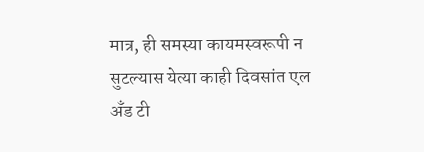मात्र, ही समस्या कायमस्वरूपी न सुटल्यास येत्या काही दिवसांत एल अँड टी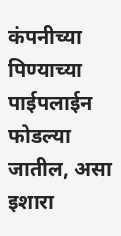कंपनीच्या पिण्याच्या पाईपलाईन फोडल्या जातील, असा इशारा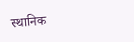स्थानिक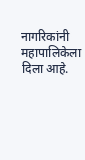नागरिकांनी महापालिकेला दिला आहे.